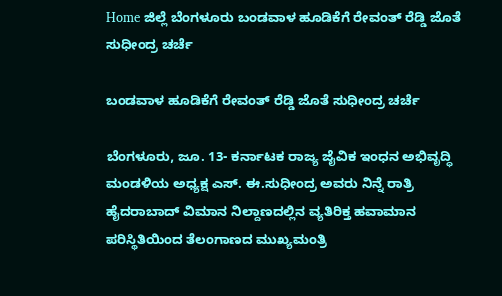Home ಜಿಲ್ಲೆ ಬೆಂಗಳೂರು ಬಂಡವಾಳ ಹೂಡಿಕೆಗೆ ರೇವಂತ್ ರೆಡ್ಡಿ ಜೊತೆ ಸುಧೀಂದ್ರ ಚರ್ಚೆ

ಬಂಡವಾಳ ಹೂಡಿಕೆಗೆ ರೇವಂತ್ ರೆಡ್ಡಿ ಜೊತೆ ಸುಧೀಂದ್ರ ಚರ್ಚೆ

ಬೆಂಗಳೂರು, ಜೂ. 13- ಕರ್ನಾಟಕ ರಾಜ್ಯ ಜೈವಿಕ ಇಂಧನ ಅಭಿವೃದ್ಧಿ ಮಂಡಳಿಯ ಅಧ್ಯಕ್ಷ ಎಸ್. ಈ.ಸುಧೀಂದ್ರ ಅವರು ನಿನ್ನೆ ರಾತ್ರಿ ಹೈದರಾಬಾದ್ ವಿಮಾನ ನಿಲ್ದಾಣದಲ್ಲಿನ ವ್ಯತಿರಿಕ್ತ ಹವಾಮಾನ ಪರಿಸ್ಥಿತಿಯಿಂದ ತೆಲಂಗಾಣದ ಮುಖ್ಯಮಂತ್ರಿ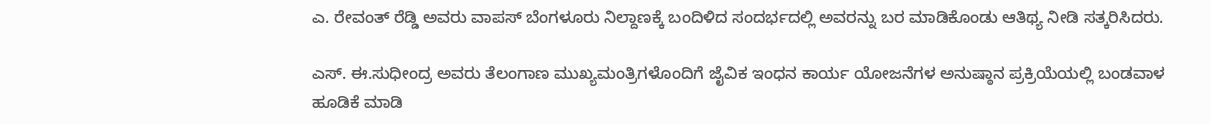ಎ. ರೇವಂತ್ ರೆಡ್ಡಿ ಅವರು ವಾಪಸ್ ಬೆಂಗಳೂರು ನಿಲ್ದಾಣಕ್ಕೆ ಬಂದಿಳಿದ ಸಂದರ್ಭದಲ್ಲಿ ಅವರನ್ನು ಬರ ಮಾಡಿಕೊಂಡು ಆತಿಥ್ಯ ನೀಡಿ ಸತ್ಕರಿಸಿದರು.

ಎಸ್. ಈ.ಸುಧೀಂದ್ರ ಅವರು ತೆಲಂಗಾಣ ಮುಖ್ಯಮಂತ್ರಿಗಳೊಂದಿಗೆ ಜೈವಿಕ ಇಂಧನ ಕಾರ್ಯ ಯೋಜನೆಗಳ ಅನುಷ್ಠಾನ ಪ್ರಕ್ರಿಯೆಯಲ್ಲಿ ಬಂಡವಾಳ ಹೂಡಿಕೆ ಮಾಡಿ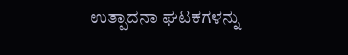ಉತ್ಪಾದನಾ ಘಟಕಗಳನ್ನು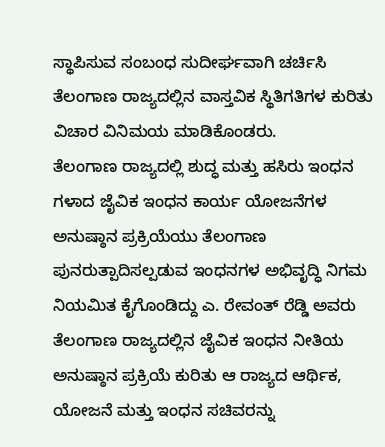ಸ್ಥಾಪಿಸುವ ಸಂಬಂಧ ಸುದೀರ್ಘವಾಗಿ ಚರ್ಚಿಸಿ ತೆಲಂಗಾಣ ರಾಜ್ಯದಲ್ಲಿನ ವಾಸ್ತವಿಕ ಸ್ಥಿತಿಗತಿಗಳ ಕುರಿತು ವಿಚಾರ ವಿನಿಮಯ ಮಾಡಿಕೊಂಡರು.
ತೆಲಂಗಾಣ ರಾಜ್ಯದಲ್ಲಿ ಶುದ್ಧ ಮತ್ತು ಹಸಿರು ಇಂಧನ ಗಳಾದ ಜೈವಿಕ ಇಂಧನ ಕಾರ್ಯ ಯೋಜನೆಗಳ ಅನುಷ್ಠಾನ ಪ್ರಕ್ರಿಯೆಯು ತೆಲಂಗಾಣ ಪುನರುತ್ಪಾದಿಸಲ್ಪಡುವ ಇಂಧನಗಳ ಅಭಿವೃದ್ಧಿ ನಿಗಮ ನಿಯಮಿತ ಕೈಗೊಂಡಿದ್ದು ಎ. ರೇವಂತ್ ರೆಡ್ಡಿ ಅವರು ತೆಲಂಗಾಣ ರಾಜ್ಯದಲ್ಲಿನ ಜೈವಿಕ ಇಂಧನ ನೀತಿಯ ಅನುಷ್ಠಾನ ಪ್ರಕ್ರಿಯೆ ಕುರಿತು ಆ ರಾಜ್ಯದ ಆರ್ಥಿಕ, ಯೋಜನೆ ಮತ್ತು ಇಂಧನ ಸಚಿವರನ್ನು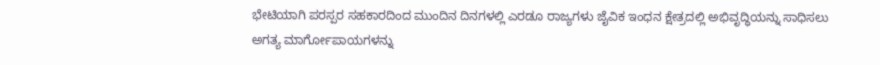ಭೇಟಿಯಾಗಿ ಪರಸ್ಪರ ಸಹಕಾರದಿಂದ ಮುಂದಿನ ದಿನಗಳಲ್ಲಿ ಎರಡೂ ರಾಜ್ಯಗಳು ಜೈವಿಕ ಇಂಧನ ಕ್ಷೇತ್ರದಲ್ಲಿ ಅಭಿವೃದ್ಧಿಯನ್ನು ಸಾಧಿಸಲು ಅಗತ್ಯ ಮಾರ್ಗೋಪಾಯಗಳನ್ನು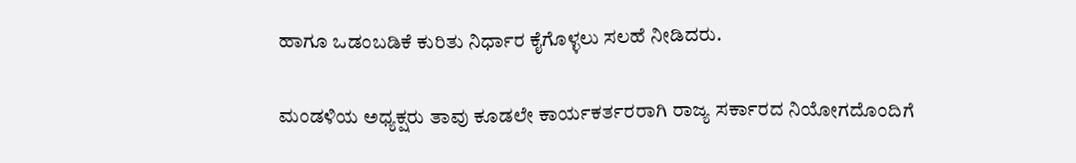ಹಾಗೂ ಒಡಂಬಡಿಕೆ ಕುರಿತು ನಿರ್ಧಾರ ಕೈಗೊಳ್ಳಲು ಸಲಹೆ ನೀಡಿದರು.

ಮಂಡಳಿಯ ಅಧ್ಯಕ್ಷರು ತಾವು ಕೂಡಲೇ ಕಾರ್ಯಕರ್ತರರಾಗಿ ರಾಜ್ಯ ಸರ್ಕಾರದ ನಿಯೋಗದೊಂದಿಗೆ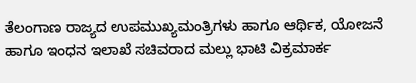ತೆಲಂಗಾಣ ರಾಜ್ಯದ ಉಪಮುಖ್ಯಮಂತ್ರಿಗಳು ಹಾಗೂ ಆರ್ಥಿಕ, ಯೋಜನೆ ಹಾಗೂ ಇಂಧನ ಇಲಾಖೆ ಸಚಿವರಾದ ಮಲ್ಲು ಭಾಟಿ ವಿಕ್ರಮಾರ್ಕ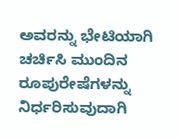ಅವರನ್ನು ಭೇಟಿಯಾಗಿ ಚರ್ಚಿಸಿ ಮುಂದಿನ ರೂಪುರೇಷೆಗಳನ್ನು ನಿರ್ಧರಿಸುವುದಾಗಿ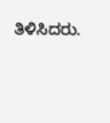ತಿಳಿಸಿದರು.